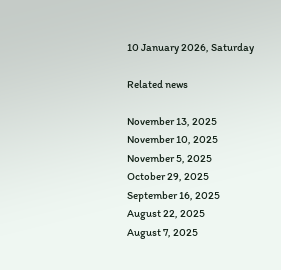10 January 2026, Saturday

Related news

November 13, 2025
November 10, 2025
November 5, 2025
October 29, 2025
September 16, 2025
August 22, 2025
August 7, 2025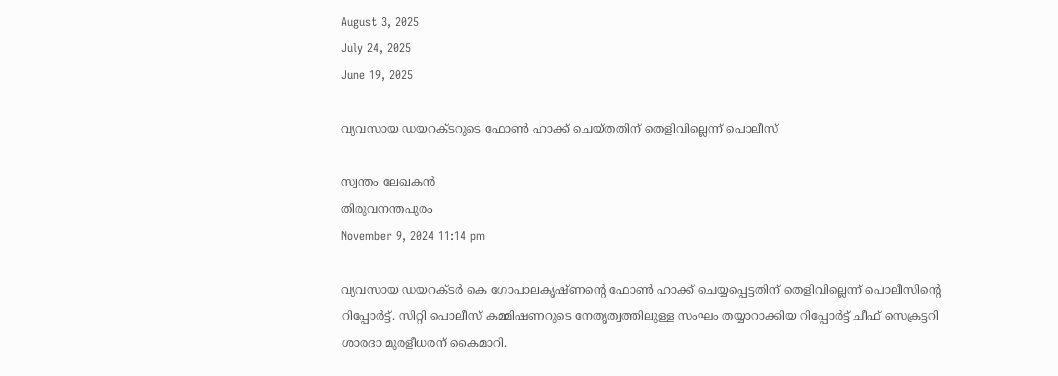August 3, 2025
July 24, 2025
June 19, 2025

വ്യവസായ ഡയറക്ടറുടെ ഫോൺ ഹാക്ക് ചെയ്തതിന് തെളിവില്ലെന്ന് പൊലീസ്

സ്വന്തം ലേഖകൻ
തിരുവനന്തപുരം
November 9, 2024 11:14 pm

വ്യവസായ ഡയറക്ടർ കെ ഗോപാലകൃഷ്ണന്റെ ഫോൺ ഹാക്ക് ചെയ്യപ്പെട്ടതിന് തെളിവില്ലെന്ന് പൊലീസിന്റെ റിപ്പോര്‍ട്ട്. സിറ്റി പൊലീസ് കമ്മിഷണറുടെ നേതൃത്വത്തിലുള്ള സംഘം തയ്യാറാക്കിയ റിപ്പോര്‍ട്ട് ചീഫ് സെക്രട്ടറി ശാരദാ മുരളീധരന് കൈമാറി.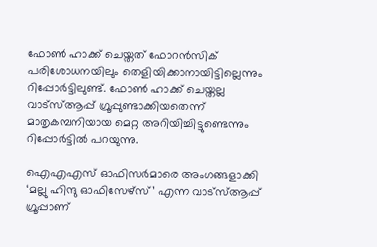ഫോൺ ഹാക്ക് ചെയ്തത് ഫോറൻസിക് പരിശോധനയിലും തെളിയിക്കാനായിട്ടില്ലെന്നും റിപ്പോര്‍ട്ടിലുണ്ട്. ഫോണ്‍ ഹാക്ക് ചെയ്തല്ല വാട്സ്ആപ്പ് ഗ്രൂപ്പുണ്ടാക്കിയതെന്ന് മാതൃകമ്പനിയായ മെറ്റ അറിയിച്ചിട്ടുണ്ടെന്നും റിപ്പോർട്ടില്‍ പറയുന്നു.

ഐഎഎസ് ഓഫിസർമാരെ അംഗങ്ങളാക്കി ‘മല്ലു ഹിന്ദു ഓഫിസേഴ്സ്’ എന്ന വാട്സ്ആപ്പ് ഗ്രൂപ്പാണ്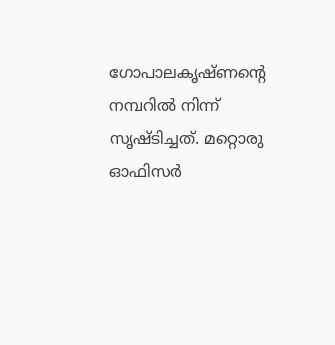ഗോപാലകൃഷ്ണന്റെ നമ്പറിൽ നിന്ന് സൃഷ്ടിച്ചത്. മറ്റൊരു ഓഫിസർ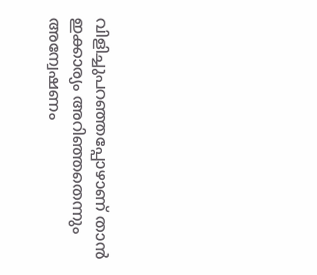വിളിച്ചുപറഞ്ഞപ്പോഴാണ് താൻ ഇക്കാര്യം അറിഞ്ഞതെന്നും അന്വേഷണം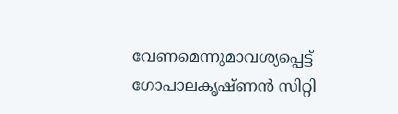വേണമെന്നുമാവശ്യപ്പെട്ട് ഗോപാലകൃഷ്ണൻ സിറ്റി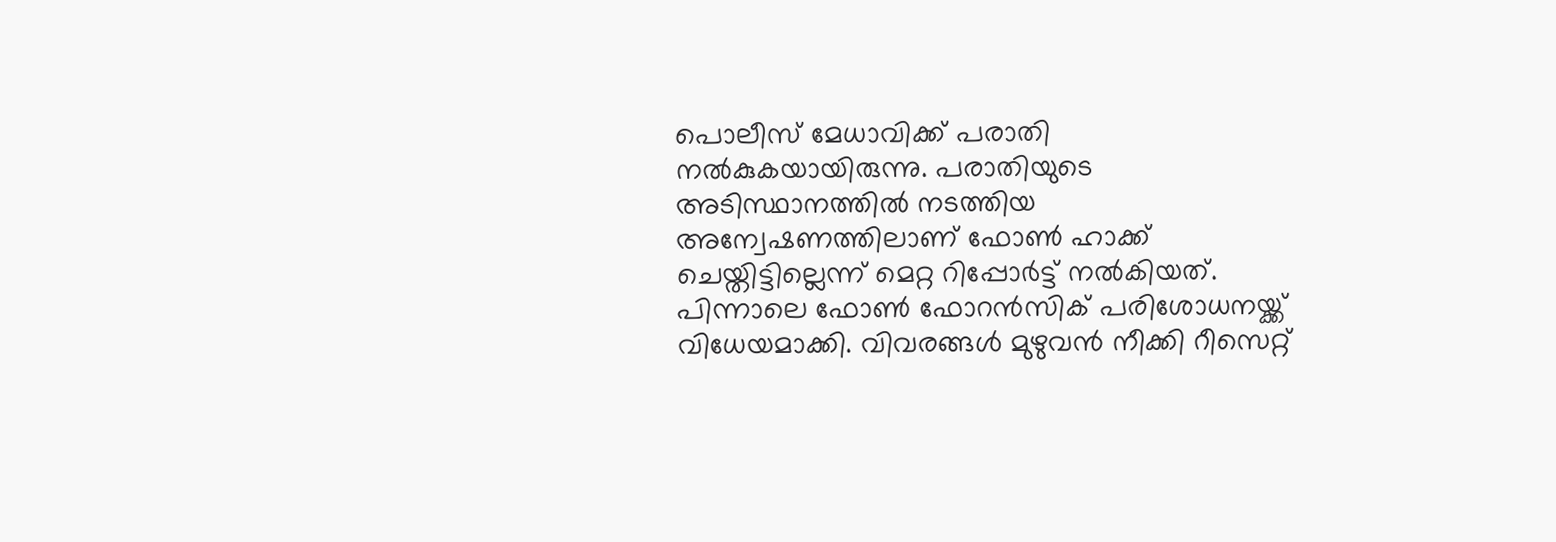പൊലീസ് മേധാവിക്ക് പരാതി നൽകുകയായിരുന്നു. പരാതിയുടെ അടിസ്ഥാനത്തിൽ നടത്തിയ അന്വേഷണത്തിലാണ് ഫോണ്‍ ഹാക്ക് ചെയ്തിട്ടില്ലെന്ന് മെറ്റ റിപ്പോർട്ട് നൽകിയത്. പിന്നാലെ ഫോൺ ഫോറൻസിക് പരിശോധനയ്ക്ക് വിധേയമാക്കി. വിവരങ്ങള്‍ മുഴുവൻ നീക്കി റീസെറ്റ്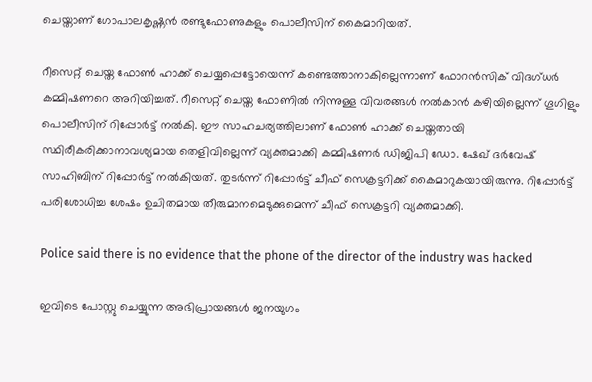ചെയ്താണ് ഗോപാലകൃഷ്ണൻ രണ്ടുഫോണുകളും പൊലീസിന് കൈമാറിയത്.

റീസെറ്റ് ചെയ്ത ഫോൺ ഹാക്ക് ചെയ്യപ്പെട്ടോയെന്ന് കണ്ടെത്താനാകില്ലെന്നാണ് ഫോറൻസിക് വിദഗ്ധർ കമ്മിഷണറെ അറിയിച്ചത്. റീസെറ്റ് ചെയ്ത ഫോണിൽ നിന്നുള്ള വിവരങ്ങൾ നൽകാൻ കഴിയില്ലെന്ന് ഗൂഗിളും പൊലീസിന് റിപ്പോർട്ട് നൽകി. ഈ സാഹചര്യത്തിലാണ് ഫോൺ ഹാക്ക് ചെയ്തതായി സ്ഥിരീകരിക്കാനാവശ്യമായ തെളിവില്ലെന്ന് വ്യക്തമാക്കി കമ്മിഷണര്‍ ഡിജിപി ഡോ. ഷേഖ് ദർവേഷ് സാഹിബിന് റിപ്പോര്‍ട്ട് നല്‍കിയത്. തുടര്‍ന്ന് റിപ്പോർട്ട് ചീഫ് സെക്രട്ടറിക്ക് കൈമാറുകയായിരുന്നു. റിപ്പോര്‍ട്ട് പരിശോധിച്ച ശേഷം ഉചിതമായ തീരുമാനമെടുക്കുമെന്ന് ചീഫ് സെക്രട്ടറി വ്യക്തമാക്കി.

Police said there is no evidence that the phone of the director of the industry was hacked

ഇവിടെ പോസ്റ്റു ചെയ്യുന്ന അഭിപ്രായങ്ങള്‍ ജനയുഗം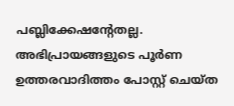പബ്ലിക്കേഷന്റേതല്ല. അഭിപ്രായങ്ങളുടെ പൂര്‍ണ ഉത്തരവാദിത്തം പോസ്റ്റ് ചെയ്ത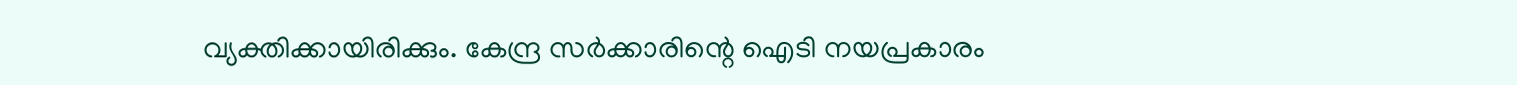വ്യക്തിക്കായിരിക്കും. കേന്ദ്ര സര്‍ക്കാരിന്റെ ഐടി നയപ്രകാരം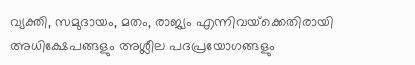വ്യക്തി, സമുദായം, മതം, രാജ്യം എന്നിവയ്‌ക്കെതിരായി അധിക്ഷേപങ്ങളും അശ്ലീല പദപ്രയോഗങ്ങളും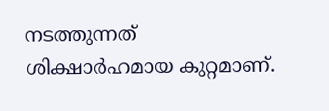നടത്തുന്നത് ശിക്ഷാര്‍ഹമായ കുറ്റമാണ്.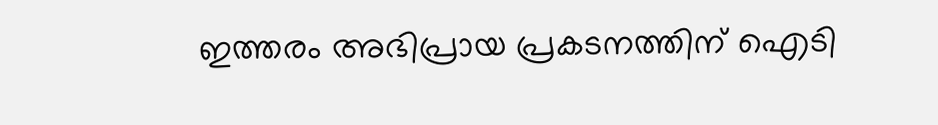ഇത്തരം അഭിപ്രായ പ്രകടനത്തിന് ഐടി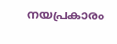നയപ്രകാരം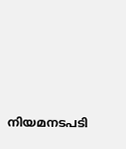നിയമനടപടി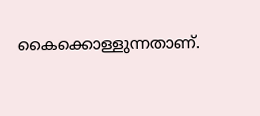കൈക്കൊള്ളുന്നതാണ്.